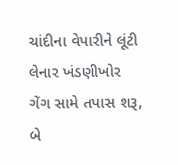ચાંદીના વેપારીને લૂંટી લેનાર ખંડણીખોર ગેંગ સામે તપાસ શરૂ, બે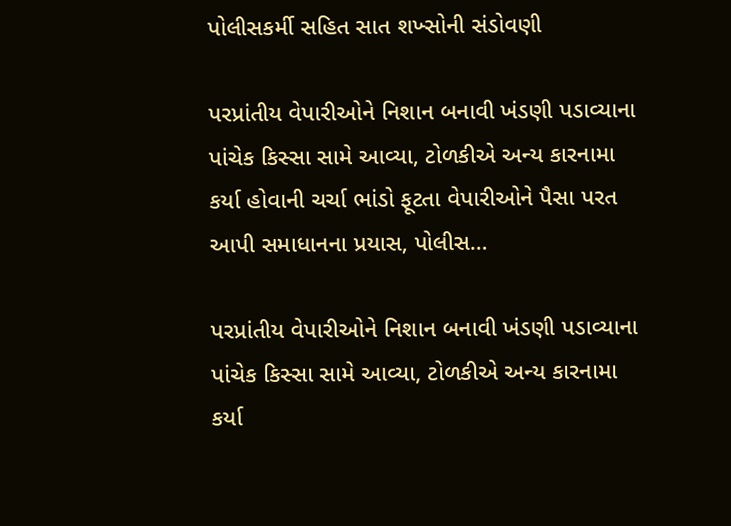પોલીસકર્મી સહિત સાત શખ્સોની સંડોવણી

પરપ્રાંતીય વેપારીઓને નિશાન બનાવી ખંડણી પડાવ્યાના પાંચેક કિસ્સા સામે આવ્યા, ટોળકીએ અન્ય કારનામા કર્યા હોવાની ચર્ચા ભાંડો ફૂટતા વેપારીઓને પૈસા પરત આપી સમાધાનના પ્રયાસ, પોલીસ…

પરપ્રાંતીય વેપારીઓને નિશાન બનાવી ખંડણી પડાવ્યાના પાંચેક કિસ્સા સામે આવ્યા, ટોળકીએ અન્ય કારનામા કર્યા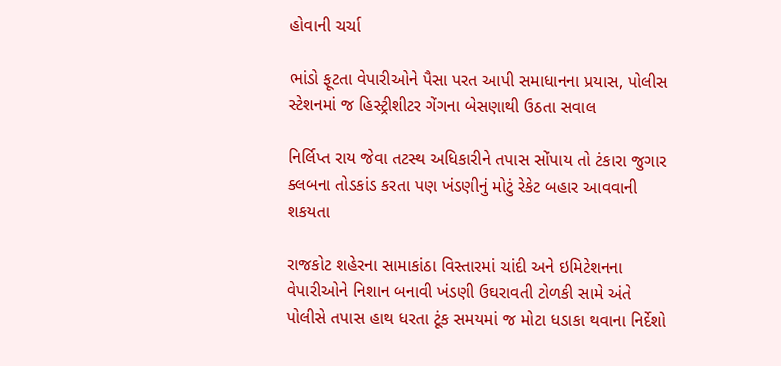હોવાની ચર્ચા

ભાંડો ફૂટતા વેપારીઓને પૈસા પરત આપી સમાધાનના પ્રયાસ, પોલીસ સ્ટેશનમાં જ હિસ્ટ્રીશીટર ગેંગના બેસણાથી ઉઠતા સવાલ

નિર્લિપ્ત રાય જેવા તટસ્થ અધિકારીને તપાસ સોંપાય તો ટંકારા જુગાર ક્લબના તોડકાંડ કરતા પણ ખંડણીનું મોટું રેકેટ બહાર આવવાની શકયતા

રાજકોટ શહેરના સામાકાંઠા વિસ્તારમાં ચાંદી અને ઇમિટેશનના વેપારીઓને નિશાન બનાવી ખંડણી ઉઘરાવતી ટોળકી સામે અંતે પોલીસે તપાસ હાથ ધરતા ટૂંક સમયમાં જ મોટા ધડાકા થવાના નિર્દેશો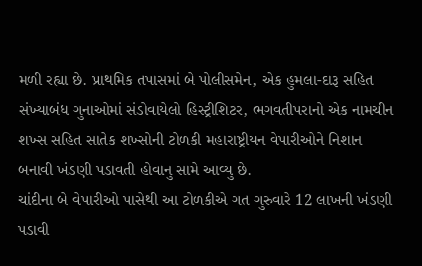મળી રહ્યા છે. પ્રાથમિક તપાસમાં બે પોલીસમેન, એક હુમલા-દારૂ સહિત સંખ્યાબંધ ગુનાઓમાં સંડોવાયેલો હિસ્ટ્રીશિટર, ભગવતીપરાનો એક નામચીન શખ્સ સહિત સાતેક શખ્સોની ટોળકી મહારાષ્ટ્રીયન વેપારીઓને નિશાન બનાવી ખંડણી પડાવતી હોવાનુ સામે આવ્યુ છે.
ચાંદીના બે વેપારીઓ પાસેથી આ ટોળકીએ ગત ગુરુવારે 12 લાખની ખંડણી પડાવી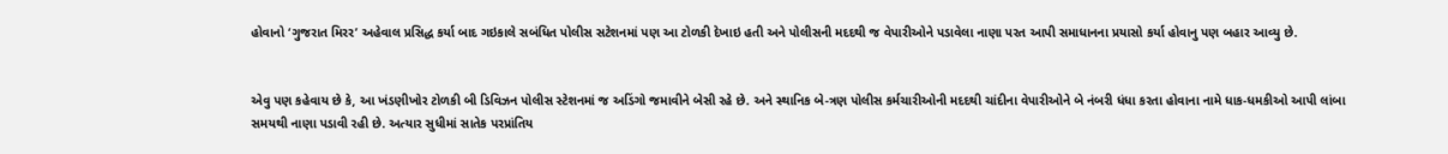હોવાનો ‘ગુજરાત મિરર’ અહેવાલ પ્રસિદ્ધ કર્યા બાદ ગઇકાલે સબંધિત પોલીસ સટેશનમાં પણ આ ટોળકી દેખાઇ હતી અને પોલીસની મદદથી જ વેપારીઓને પડાવેલા નાણા પરત આપી સમાધાનના પ્રયાસો કર્યા હોવાનુ પણ બહાર આવ્યુ છે.


એવુ પણ કહેવાય છે કે, આ ખંડણીખોર ટોળકી બી ડિવિઝન પોલીસ સ્ટેશનમાં જ અડિંગો જમાવીને બેસી રહે છે. અને સ્થાનિક બે-ત્રણ પોલીસ કર્મચારીઓની મદદથી ચાંદીના વેપારીઓને બે નંબરી ધંધા કરતા હોવાના નામે ધાક-ધમકીઓ આપી લાંબા સમયથી નાણા પડાવી રહી છે. અત્યાર સુધીમાં સાતેક પરપ્રાંતિય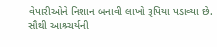વેપારીઓને નિશાન બનાવી લાખો રૂપિયા પડાવ્યા છે.
સૌથી આશ્ર્ચર્યની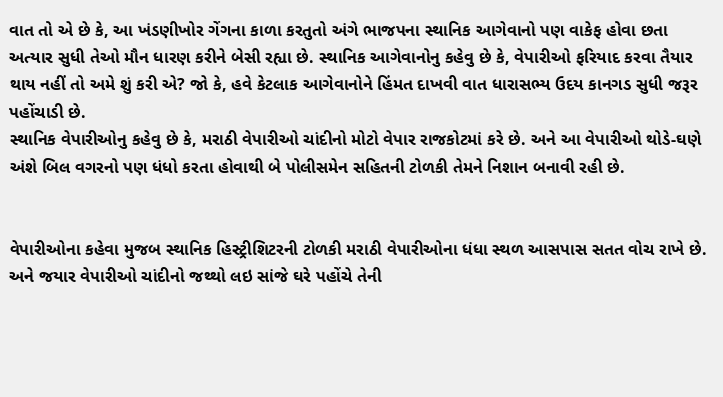વાત તો એ છે કે, આ ખંડણીખોર ગેંગના કાળા કરતુતો અંગે ભાજપના સ્થાનિક આગેવાનો પણ વાકેફ હોવા છતા અત્યાર સુધી તેઓ મૌન ધારણ કરીને બેસી રહ્યા છે. સ્થાનિક આગેવાનોનુ કહેવુ છે કે, વેપારીઓ ફરિયાદ કરવા તૈયાર થાય નહીં તો અમે શું કરી એ? જો કે, હવે કેટલાક આગેવાનોને હિંમત દાખવી વાત ધારાસભ્ય ઉદય કાનગડ સુધી જરૂર પહોંચાડી છે.
સ્થાનિક વેપારીઓનુ કહેવુ છે કે, મરાઠી વેપારીઓ ચાંદીનો મોટો વેપાર રાજકોટમાં કરે છે. અને આ વેપારીઓ થોડે-ઘણે અંશે બિલ વગરનો પણ ધંધો કરતા હોવાથી બે પોલીસમેન સહિતની ટોળકી તેમને નિશાન બનાવી રહી છે.


વેપારીઓના કહેવા મુજબ સ્થાનિક હિસ્ટ્રીશિટરની ટોળકી મરાઠી વેપારીઓના ધંધા સ્થળ આસપાસ સતત વોચ રાખે છે. અને જયાર વેપારીઓ ચાંદીનો જથ્થો લઇ સાંજે ઘરે પહોંચે તેની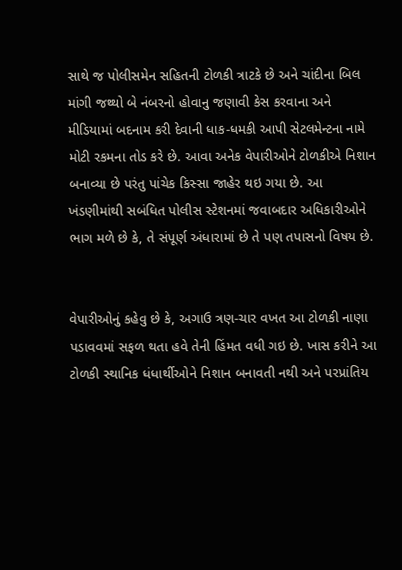સાથે જ પોલીસમેન સહિતની ટોળકી ત્રાટકે છે અને ચાંદીના બિલ માંગી જથ્થો બે નંબરનો હોવાનુ જણાવી કેસ કરવાના અને મીડિયામાં બદનામ કરી દેવાની ધાક-ધમકી આપી સેટલમેન્ટના નામે મોટી રકમના તોડ કરે છે. આવા અનેક વેપારીઓને ટોળકીએ નિશાન બનાવ્યા છે પરંતુ પાંચેક કિસ્સા જાહેર થઇ ગયા છે. આ ખંડણીમાંથી સબંધિત પોલીસ સ્ટેશનમાં જવાબદાર અધિકારીઓને ભાગ મળે છે કે, તે સંપૂર્ણ અંધારામાં છે તે પણ તપાસનો વિષય છે.


વેપારીઓનું કહેવુ છે કે, અગાઉ ત્રણ-ચાર વખત આ ટોળકી નાણા પડાવવમાં સફળ થતા હવે તેની હિંમત વધી ગઇ છે. ખાસ કરીને આ ટોળકી સ્થાનિક ધંધાર્થીઓને નિશાન બનાવતી નથી અને પરપ્રાંતિય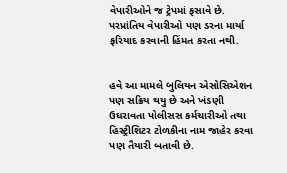વેપારીઓને જ ટ્રેપમાં ફસાવે છે. પરપ્રાંતિય વેપારીઓ પણ ડરના માર્યા ફરિયાદ કરવાની હિંમત કરતા નથી.


હવે આ મામલે બુલિયન એસોસિએશન પણ સક્રિય થયુ છે અને ખંડણી ઉઘરાવતા પોલીસસ કર્મચારીઓ તથા હિસ્ટ્રીશિટર ટોળકીના નામ જાહેર કરવા પણ તૈયારી બતાવી છે.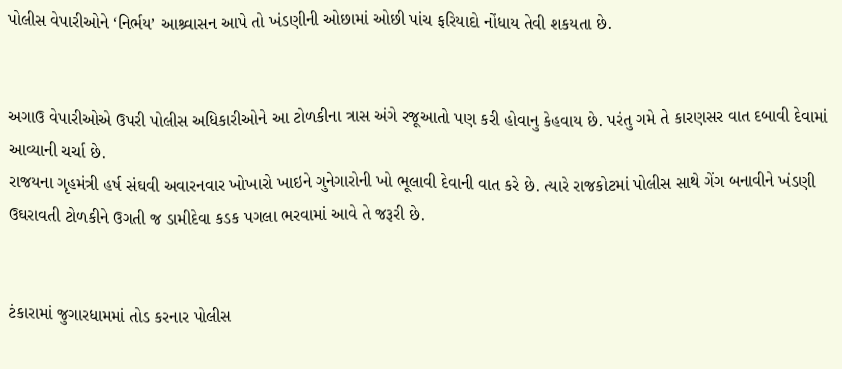પોલીસ વેપારીઓને ‘નિર્ભય’ આશ્ર્વાસન આપે તો ખંડણીની ઓછામાં ઓછી પાંચ ફરિયાદો નોંધાય તેવી શકયતા છે.


અગાઉ વેપારીઓએ ઉપરી પોલીસ અધિકારીઓને આ ટોળકીના ત્રાસ અંગે રજૂઆતો પણ કરી હોવાનુ કેહવાય છે. પરંતુ ગમે તે કારણસર વાત દબાવી દેવામાં આવ્યાની ચર્ચા છે.
રાજયના ગૃહમંત્રી હર્ષ સંઘવી અવારનવાર ખોખારો ખાઇને ગુનેગારોની ખો ભૂલાવી દેવાની વાત કરે છે. ત્યારે રાજકોટમાં પોલીસ સાથે ગેંગ બનાવીને ખંડણી ઉઘરાવતી ટોળકીને ઉગતી જ ડામીદેવા કડક પગલા ભરવામાં આવે તે જરૂરી છે.


ટંકારામાં જુગારધામમાં તોડ કરનાર પોલીસ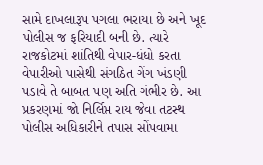સામે દાખલારૂપ પગલા ભરાયા છે અને ખૂદ પોલીસ જ ફરિયાદી બની છે. ત્યારે રાજકોટમાં શાંતિથી વેપાર-ધંધો કરતા વેપારીઓ પાસેથી સંગઠિત ગેંગ ખંડણી પડાવે તે બાબત પણ અતિ ગંભીર છે. આ પ્રકરણમાં જો નિર્લિપ્ત રાય જેવા તટસ્થ પોલીસ અધિકારીને તપાસ સોંપવામા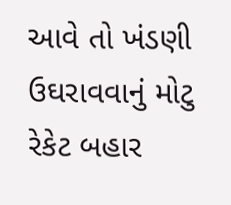આવે તો ખંડણી ઉઘરાવવાનું મોટુ રેકેટ બહાર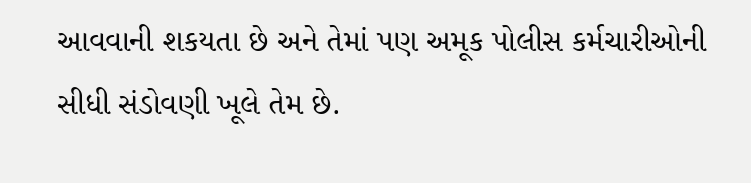આવવાની શકયતા છે અને તેમાં પણ અમૂક પોલીસ કર્મચારીઓની સીધી સંડોવણી ખૂલે તેમ છે.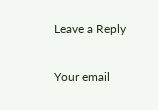Leave a Reply

Your email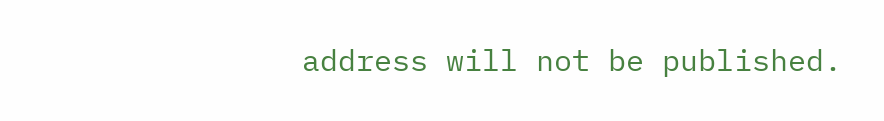address will not be published.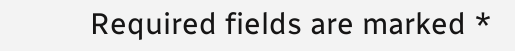Required fields are marked *